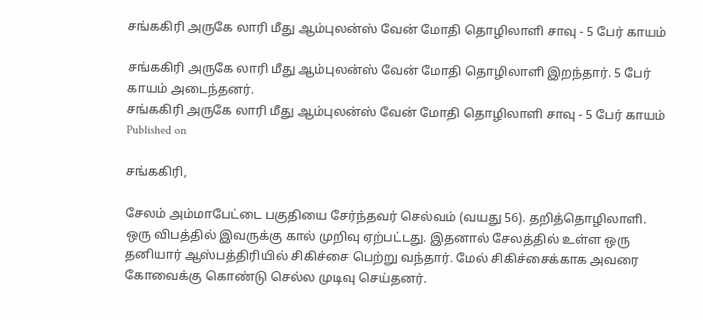சங்ககிரி அருகே லாரி மீது ஆம்புலன்ஸ் வேன் மோதி தொழிலாளி சாவு - 5 பேர் காயம்

சங்ககிரி அருகே லாரி மீது ஆம்புலன்ஸ் வேன் மோதி தொழிலாளி இறந்தார். 5 பேர் காயம் அடைந்தனர்.
சங்ககிரி அருகே லாரி மீது ஆம்புலன்ஸ் வேன் மோதி தொழிலாளி சாவு - 5 பேர் காயம்
Published on

சங்ககிரி,

சேலம் அம்மாபேட்டை பகுதியை சேர்ந்தவர் செல்வம் (வயது 56). தறித்தொழிலாளி. ஒரு விபத்தில் இவருக்கு கால் முறிவு ஏற்பட்டது. இதனால் சேலத்தில் உள்ள ஒரு தனியார் ஆஸ்பத்திரியில் சிகிச்சை பெற்று வந்தார். மேல் சிகிச்சைக்காக அவரை கோவைக்கு கொண்டு செல்ல முடிவு செய்தனர்.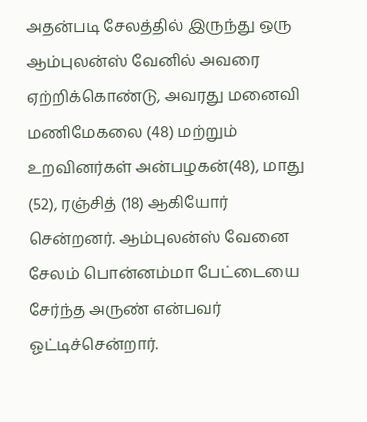அதன்படி சேலத்தில் இருந்து ஒரு ஆம்புலன்ஸ் வேனில் அவரை ஏற்றிக்கொண்டு, அவரது மனைவி மணிமேகலை (48) மற்றும் உறவினர்கள் அன்பழகன்(48), மாது (52), ரஞ்சித் (18) ஆகியோர் சென்றனர். ஆம்புலன்ஸ் வேனை சேலம் பொன்னம்மா பேட்டையை சேர்ந்த அருண் என்பவர் ஓட்டிச்சென்றார்.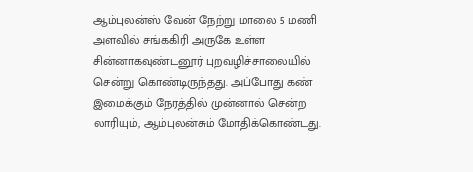ஆம்புலன்ஸ் வேன் நேற்று மாலை 5 மணி அளவில் சங்ககிரி அருகே உள்ள சின்னாகவுண்டனூர் புறவழிச்சாலையில் சென்று கொண்டிருந்தது. அப்போது கண் இமைக்கும் நேரத்தில் முன்னால் சென்ற லாரியும், ஆம்புலன்சும் மோதிக்கொண்டது.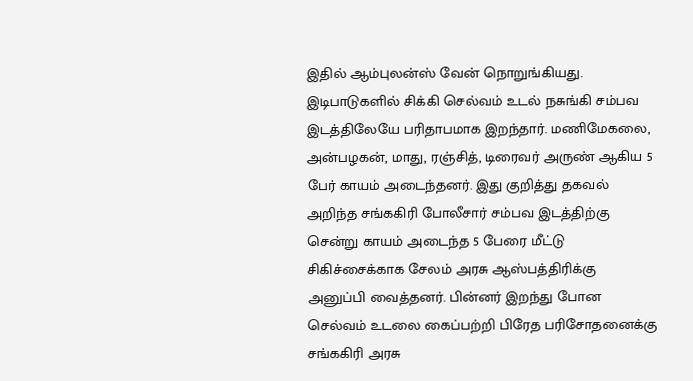இதில் ஆம்புலன்ஸ் வேன் நொறுங்கியது. இடிபாடுகளில் சிக்கி செல்வம் உடல் நசுங்கி சம்பவ இடத்திலேயே பரிதாபமாக இறந்தார். மணிமேகலை, அன்பழகன், மாது, ரஞ்சித், டிரைவர் அருண் ஆகிய 5 பேர் காயம் அடைந்தனர். இது குறித்து தகவல் அறிந்த சங்ககிரி போலீசார் சம்பவ இடத்திற்கு சென்று காயம் அடைந்த 5 பேரை மீட்டு சிகிச்சைக்காக சேலம் அரசு ஆஸ்பத்திரிக்கு அனுப்பி வைத்தனர். பின்னர் இறந்து போன செல்வம் உடலை கைப்பற்றி பிரேத பரிசோதனைக்கு சங்ககிரி அரசு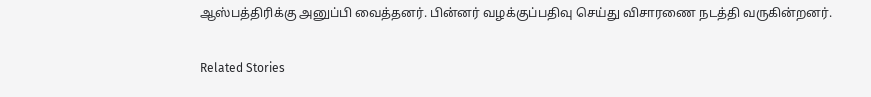ஆஸ்பத்திரிக்கு அனுப்பி வைத்தனர். பின்னர் வழக்குப்பதிவு செய்து விசாரணை நடத்தி வருகின்றனர்.

Related Stories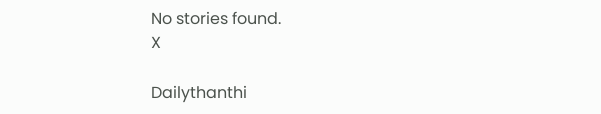No stories found.
X

Dailythanthi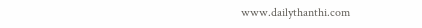www.dailythanthi.com